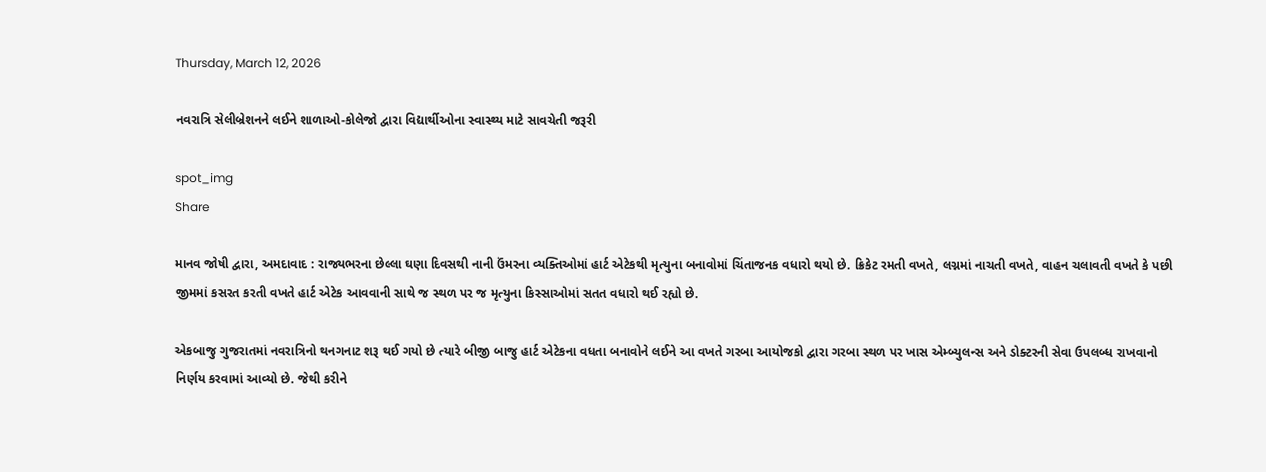Thursday, March 12, 2026

નવરાત્રિ સેલીબ્રેશનને લઈને શાળાઓ-કોલેજો દ્વારા વિદ્યાર્થીઓના સ્વાસ્થ્ય માટે સાવચેતી જરૂરી

spot_img
Share

માનવ જોષી દ્વારા, અમદાવાદ : રાજ્યભરના છેલ્લા ઘણા દિવસથી નાની ઉંમરના વ્યક્તિઓમાં હાર્ટ એટેકથી મૃત્યુના બનાવોમાં ચિંતાજનક વધારો થયો છે. ક્રિકેટ રમતી વખતે, લગ્નમાં નાચતી વખતે, વાહન ચલાવતી વખતે કે પછી જીમમાં કસરત કરતી વખતે હાર્ટ એટેક આવવાની સાથે જ સ્થળ પર જ મૃત્યુના કિસ્સાઓમાં સતત વધારો થઈ રહ્યો છે.

એકબાજુ ગુજરાતમાં નવરાત્રિનો થનગનાટ શરૂ થઈ ગયો છે ત્યારે બીજી બાજુ હાર્ટ એટેકના વધતા બનાવોને લઈને આ વખતે ગરબા આયોજકો દ્વારા ગરબા સ્થળ પર ખાસ એમ્બ્યુલન્સ અને ડોક્ટરની સેવા ઉપલબ્ધ રાખવાનો નિર્ણય કરવામાં આવ્યો છે. જેથી કરીને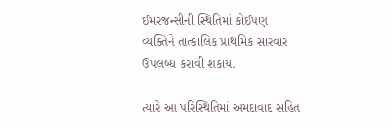ઈમરજન્સીની સ્થિતિમાં કોઈપણ વ્યક્તિને તાત્કાલિક પ્રાથમિક સારવાર ઉપલબ્ધ કરાવી શકાય.

ત્યારે આ પરિસ્થિતિમાં અમદાવાદ સહિત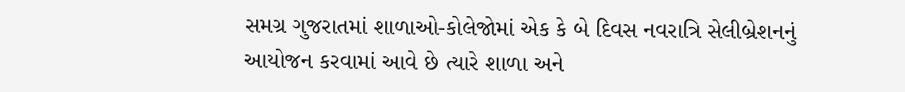સમગ્ર ગુજરાતમાં શાળાઓ-કોલેજોમાં એક કે બે દિવસ નવરાત્રિ સેલીબ્રેશનનું આયોજન કરવામાં આવે છે ત્યારે શાળા અને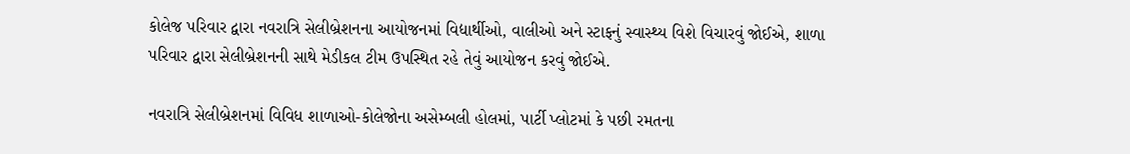કોલેજ પરિવાર દ્વારા નવરાત્રિ સેલીબ્રેશનના આયોજનમાં વિદ્યાર્થીઓ, વાલીઓ અને સ્ટાફનું સ્વાસ્થ્ય વિશે વિચારવું જોઈએ, શાળા પરિવાર દ્વારા સેલીબ્રેશનની સાથે મેડીકલ ટીમ ઉપસ્થિત રહે તેવું આયોજન કરવું જોઈએ.

નવરાત્રિ સેલીબ્રેશનમાં વિવિધ શાળાઓ-કોલેજોના અસેમ્બલી હોલમાં, પાર્ટી પ્લોટમાં કે પછી રમતના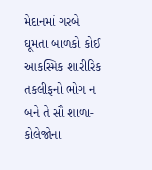મેદાનમાં ગરબે ઘૂમતા બાળકો કોઈ આકસ્મિક શારીરિક તકલીફનો ભોગ ન બને તે સૌ શાળા-કોલેજોના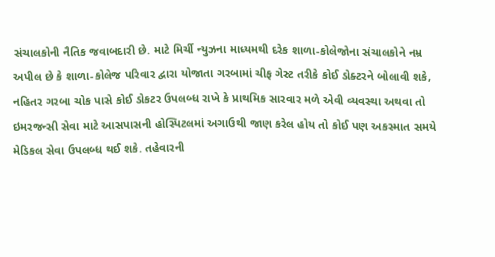સંચાલકોની નૈતિક જવાબદારી છે. માટે મિર્ચી ન્યુઝના માધ્યમથી દરેક શાળા-કોલેજોના સંચાલકોને નમ્ર અપીલ છે કે શાળા-કોલેજ પરિવાર દ્વારા યોજાતા ગરબામાં ચીફ ગેસ્ટ તરીકે કોઈ ડોક્ટરને બોલાવી શકે, નહિતર ગરબા ચોક પાસે કોઈ ડોકટર ઉપલબ્ધ રાખે કે પ્રાથમિક સારવાર મળે એવી વ્યવસ્થા અથવા તો ઇમરજન્સી સેવા માટે આસપાસની હોસ્પિટલમાં અગાઉથી જાણ કરેલ હોય તો કોઈ પણ અકસ્માત સમયે મેડિકલ સેવા ઉપલબ્ધ થઈ શકે. તહેવારની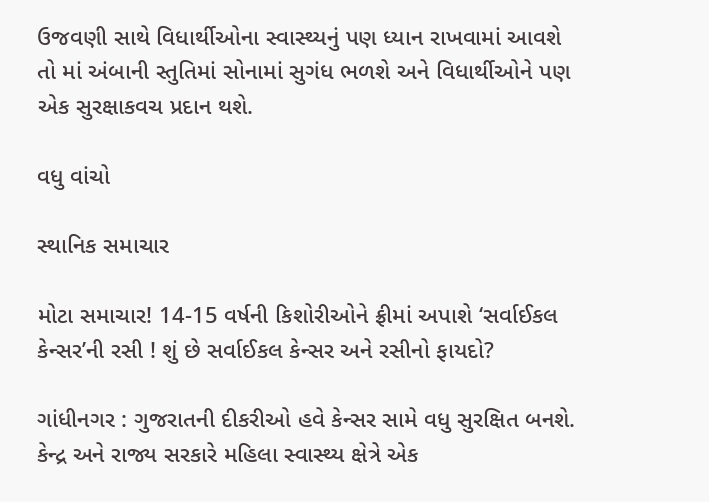ઉજવણી સાથે વિધાર્થીઓના સ્વાસ્થ્યનું પણ ધ્યાન રાખવામાં આવશે તો માં અંબાની સ્તુતિમાં સોનામાં સુગંધ ભળશે અને વિધાર્થીઓને પણ એક સુરક્ષાકવચ પ્રદાન થશે.

વધુ વાંચો

સ્થાનિક સમાચાર

મોટા સમાચાર! 14-15 વર્ષની કિશોરીઓને ફ્રીમાં અપાશે ‘સર્વાઈકલ કેન્સર’ની રસી ! શું છે સર્વાઈકલ કેન્સર અને રસીનો ફાયદો?

ગાંધીનગર : ગુજરાતની દીકરીઓ હવે કેન્સર સામે વધુ સુરક્ષિત બનશે. કેન્દ્ર અને રાજ્ય સરકારે મહિલા સ્વાસ્થ્ય ક્ષેત્રે એક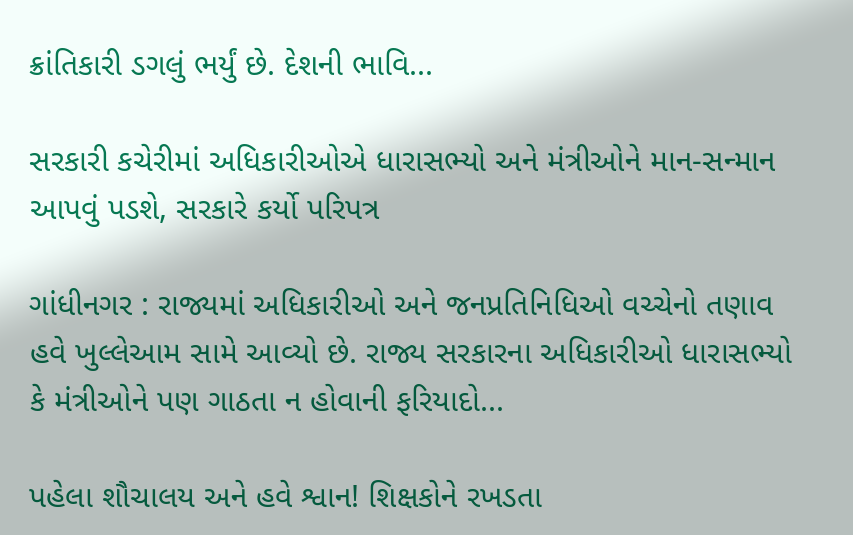ક્રાંતિકારી ડગલું ભર્યું છે. દેશની ભાવિ...

સરકારી કચેરીમાં અધિકારીઓએ ધારાસભ્યો અને મંત્રીઓને માન-સન્માન આપવું પડશે, સરકારે કર્યો પરિપત્ર

ગાંધીનગર : રાજ્યમાં અધિકારીઓ અને જનપ્રતિનિધિઓ વચ્ચેનો તણાવ હવે ખુલ્લેઆમ સામે આવ્યો છે. રાજ્ય સરકારના અધિકારીઓ ધારાસભ્યો કે મંત્રીઓને પણ ગાઠતા ન હોવાની ફરિયાદો...

પહેલા શૌચાલય અને હવે શ્વાન! શિક્ષકોને રખડતા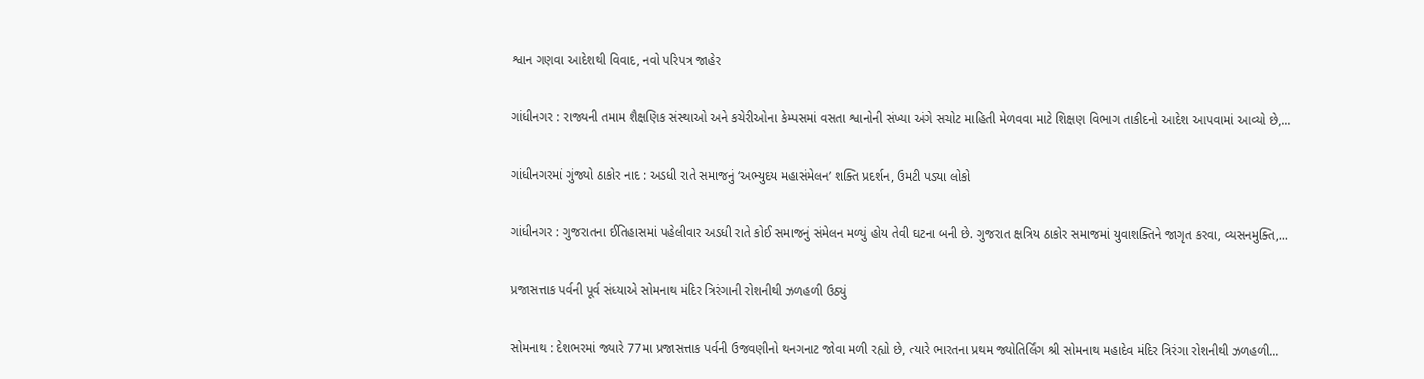શ્વાન ગણવા આદેશથી વિવાદ, નવો પરિપત્ર જાહેર

ગાંધીનગર : રાજ્યની તમામ શૈક્ષણિક સંસ્થાઓ અને કચેરીઓના કેમ્પસમાં વસતા શ્વાનોની સંખ્યા અંગે સચોટ માહિતી મેળવવા માટે શિક્ષણ વિભાગ તાકીદનો આદેશ આપવામાં આવ્યો છે,...

ગાંધીનગરમાં ગુંજ્યો ઠાકોર નાદ : અડધી રાતે સમાજનું ‘અભ્યુદય મહાસંમેલન’ શક્તિ પ્રદર્શન, ઉમટી પડ્યા લોકો

ગાંધીનગર : ગુજરાતના ઈતિહાસમાં પહેલીવાર અડધી રાતે કોઈ સમાજનું સંમેલન મળ્યું હોય તેવી ઘટના બની છે. ગુજરાત ક્ષત્રિય ઠાકોર સમાજમાં યુવાશક્તિને જાગૃત કરવા, વ્યસનમુક્તિ,...

પ્રજાસત્તાક પર્વની પૂર્વ સંધ્યાએ સોમનાથ મંદિર ત્રિરંગાની રોશનીથી ઝળહળી ઉઠ્યું

સોમનાથ : દેશભરમાં જ્યારે 77મા પ્રજાસત્તાક પર્વની ઉજવણીનો થનગનાટ જોવા મળી રહ્યો છે, ત્યારે ભારતના પ્રથમ જ્યોતિર્લિંગ શ્રી સોમનાથ મહાદેવ મંદિર ત્રિરંગા રોશનીથી ઝળહળી...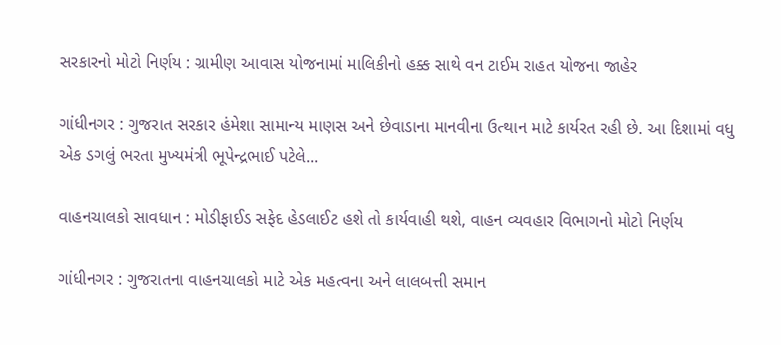સરકારનો મોટો નિર્ણય : ગ્રામીણ આવાસ યોજનામાં માલિકીનો હક્ક સાથે વન ટાઈમ રાહત યોજના જાહેર

ગાંધીનગર : ગુજરાત સરકાર હંમેશા સામાન્ય માણસ અને છેવાડાના માનવીના ઉત્થાન માટે કાર્યરત રહી છે. આ દિશામાં વધુ એક ડગલું ભરતા મુખ્યમંત્રી ભૂપેન્દ્રભાઈ પટેલે...

વાહનચાલકો સાવધાન : મોડીફાઈડ સફેદ હેડલાઈટ હશે તો કાર્યવાહી થશે, વાહન વ્યવહાર વિભાગનો મોટો નિર્ણય

ગાંધીનગર : ગુજરાતના વાહનચાલકો માટે એક મહત્વના અને લાલબત્તી સમાન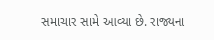સમાચાર સામે આવ્યા છે. રાજ્યના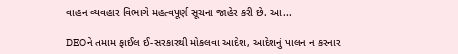વાહન વ્યવહાર વિભાગે મહત્વપૂર્ણ સૂચના જાહેર કરી છે. આ...

DEOને તમામ ફાઈલ ઈ-સરકારથી મોકલવા આદેશ, આદેશનું પાલન ન કરનાર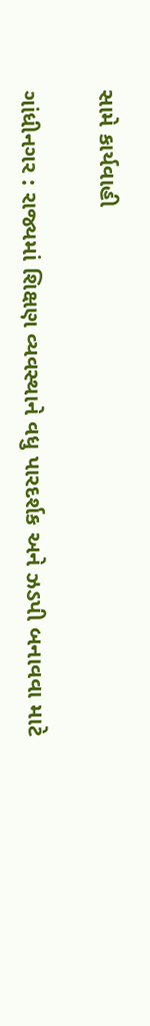સામે કાર્યવાહી

ગાંધીનગર : રાજ્યમાં શિક્ષણ વ્યવસ્થાને વધુ પારદર્શક અને ઝડપી બનાવવા માટે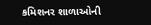કમિશનર શાળાઓની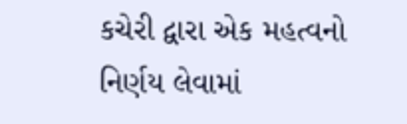કચેરી દ્વારા એક મહત્વનો નિર્ણય લેવામાં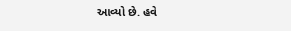આવ્યો છે. હવે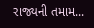રાજ્યની તમામ...